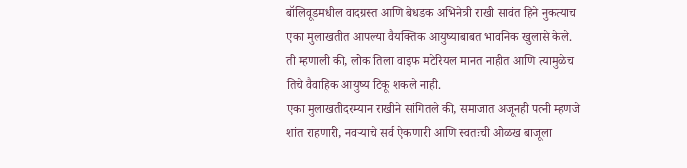बॉलिवूडमधील वादग्रस्त आणि बेधडक अभिनेत्री राखी सावंत हिने नुकत्याच एका मुलाखतीत आपल्या वैयक्तिक आयुष्याबाबत भावनिक खुलासे केले. ती म्हणाली की, लोक तिला वाइफ मटेरियल मानत नाहीत आणि त्यामुळेच तिचे वैवाहिक आयुष्य टिकू शकले नाही.
एका मुलाखतीदरम्यान राखीने सांगितले की, समाजात अजूनही पत्नी म्हणजे शांत राहणारी, नवऱ्याचे सर्व ऐकणारी आणि स्वतःची ओळख बाजूला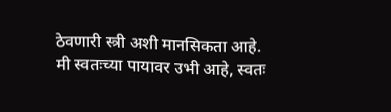ठेवणारी स्त्री अशी मानसिकता आहे. मी स्वतःच्या पायावर उभी आहे, स्वतः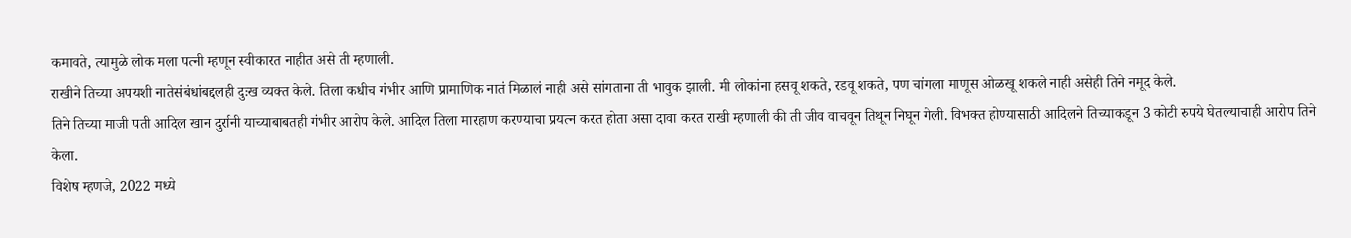कमावते, त्यामुळे लोक मला पत्नी म्हणून स्वीकारत नाहीत असे ती म्हणाली.
राखीने तिच्या अपयशी नातेसंबंधांबद्दलही दुःख व्यक्त केले. तिला कधीच गंभीर आणि प्रामाणिक नातं मिळालं नाही असे सांगताना ती भावुक झाली. मी लोकांना हसवू शकते, रडवू शकते, पण चांगला माणूस ओळखू शकले नाही असेही तिने नमूद केले.
तिने तिच्या माजी पती आदिल खान दुर्रानी याच्याबाबतही गंभीर आरोप केले. आदिल तिला मारहाण करण्याचा प्रयत्न करत होता असा दावा करत राखी म्हणाली की ती जीव वाचवून तिथून निघून गेली. विभक्त होण्यासाठी आदिलने तिच्याकडून 3 कोटी रुपये घेतल्याचाही आरोप तिने केला.
विशेष म्हणजे, 2022 मध्ये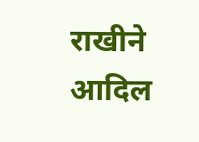राखीने आदिल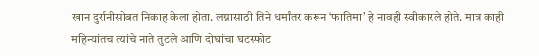खान दुर्रानीसोबत निकाह केला होता. लग्नासाठी तिने धर्मांतर करून ‘फातिमा’ हे नावही स्वीकारले होते. मात्र काही महिन्यांतच त्यांचे नाते तुटले आणि दोघांचा घटस्फोट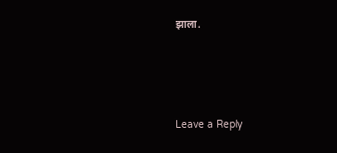झाला.




Leave a Reply